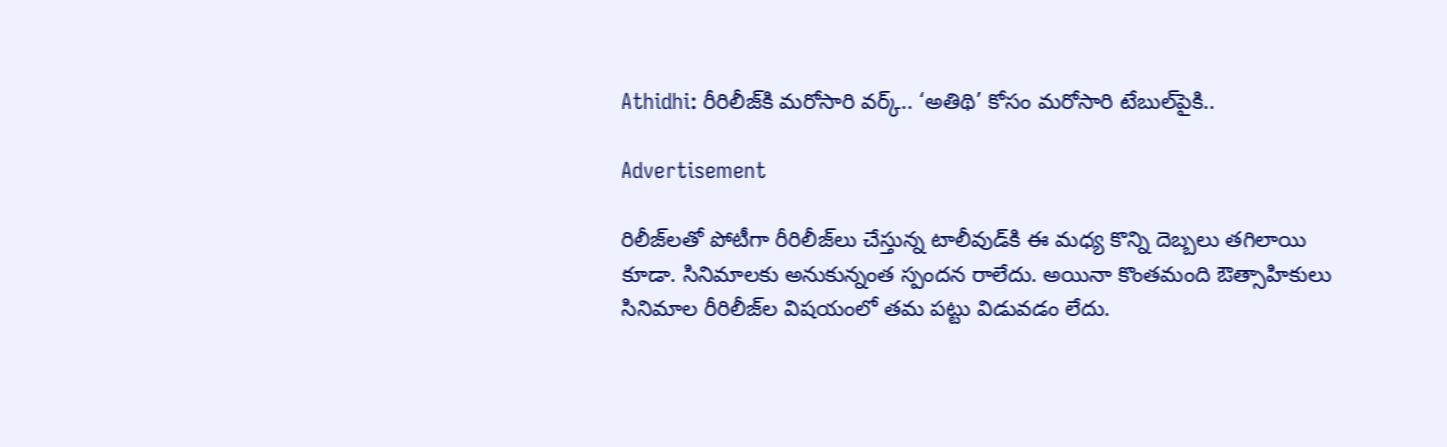Athidhi: రీరిలీజ్‌కి మరోసారి వర్క్‌.. ‘అతిథి’ కోసం మరోసారి టేబుల్‌పైకి..

Advertisement

రిలీజ్‌లతో పోటీగా రీరిలీజ్‌లు చేస్తున్న టాలీవుడ్‌కి ఈ మధ్య కొన్ని దెబ్బలు తగిలాయి కూడా. సినిమాలకు అనుకున్నంత స్పందన రాలేదు. అయినా కొంతమంది ఔత్సాహికులు సినిమాల రీరిలీజ్‌ల విషయంలో తమ పట్టు విడువడం లేదు.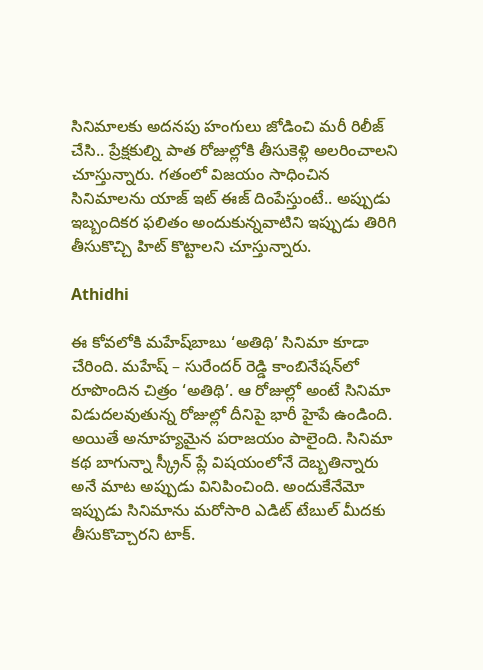సినిమాలకు అదనపు హంగులు జోడించి మరీ రిలీజ్ చేసి.. ప్రేక్షకుల్ని పాత రోజుల్లోకి తీసుకెళ్లి అలరించాలని చూస్తున్నారు. గతంలో విజయం సాధించిన సినిమాలను యాజ్‌ ఇట్‌ ఈజ్‌ దింపేస్తుంటే.. అప్పుడు ఇబ్బందికర ఫలితం అందుకున్నవాటిని ఇప్పుడు తిరిగి తీసుకొచ్చి హిట్‌ కొట్టాలని చూస్తున్నారు.

Athidhi

ఈ కోవలోకి మహేష్‌బాబు ‘అతిథి’ సినిమా కూడా చేరింది. మహేష్‌ – సురేందర్‌ రెడ్డి కాంబినేషన్‌లో రూపొందిన చిత్రం ‘అతిథి’. ఆ రోజుల్లో అంటే సినిమా విడుదలవుతున్న రోజుల్లో దీనిపై భారీ హైపే ఉండింది. అయితే అనూహ్యమైన పరాజయం పాలైంది. సినిమా కథ బాగున్నా స్క్రీన్‌ ప్లే విషయంలోనే దెబ్బతిన్నారు అనే మాట అప్పుడు వినిపించింది. అందుకేనేమో ఇప్పుడు సినిమాను మరోసారి ఎడిట్‌ టేబుల్‌ మీదకు తీసుకొచ్చారని టాక్‌.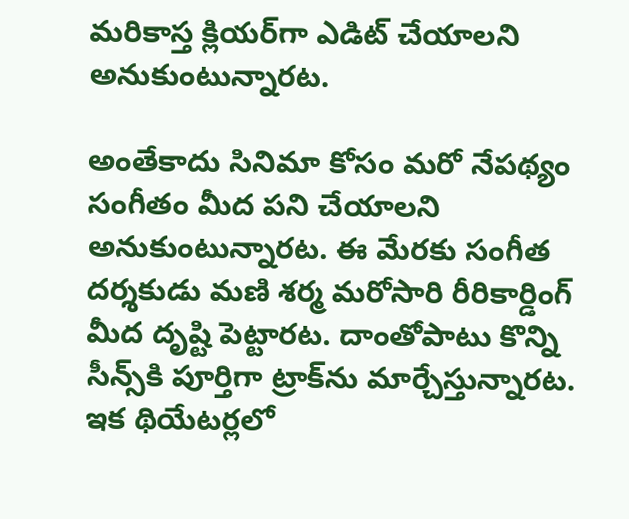మరికాస్త క్లియర్‌గా ఎడిట్‌ చేయాలని అనుకుంటున్నారట.

అంతేకాదు సినిమా కోసం మరో నేపథ్యం సంగీతం మీద పని చేయాలని అనుకుంటున్నారట. ఈ మేరకు సంగీత దర్శకుడు మణి శర్మ మరోసారి రీరికార్డింగ్‌ మీద దృష్టి పెట్టారట. దాంతోపాటు కొన్ని సీన్స్‌కి పూర్తిగా ట్రాక్‌ను మార్చేస్తున్నారట. ఇక థియేటర్లలో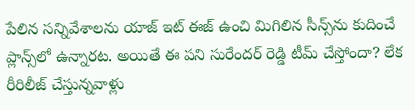పేలిన సన్నివేశాలను యాజ్‌ ఇట్‌ ఈజ్‌ ఉంచి మిగిలిన సీన్స్‌ను కుదించే ప్లాన్స్‌లో ఉన్నారట. అయితే ఈ పని సురేందర్‌ రెడ్డి టీమ్‌ చేస్తోందా? లేక రీరిలీజ్‌ చేస్తున్నవాళ్లు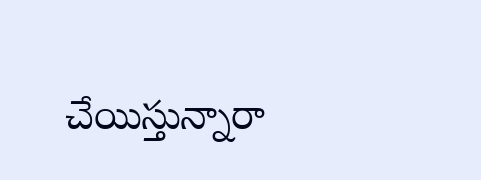చేయిస్తున్నారా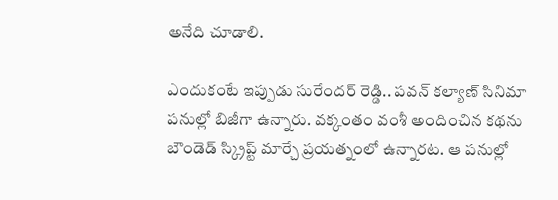అనేది చూడాలి.

ఎందుకంటే ఇప్పుడు సురేందర్‌ రెడ్డి.. పవన్‌ కల్యాణ్‌ సినిమా పనుల్లో బిజీగా ఉన్నారు. వక్కంతం వంశీ అందించిన కథను బౌండెడ్‌ స్క్రిప్ట్ మార్చే ప్రయత్నంలో ఉన్నారట. ఆ పనుల్లో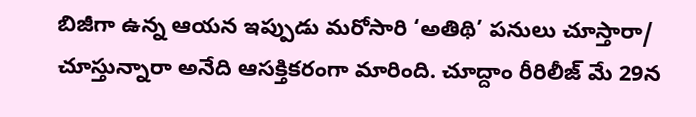బిజీగా ఉన్న ఆయన ఇప్పుడు మరోసారి ‘అతిథి’ పనులు చూస్తారా/ చూస్తున్నారా అనేది ఆసక్తికరంగా మారింది. చూద్దాం రీరిలీజ్‌ మే 29న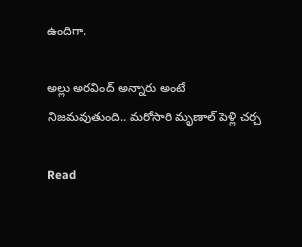ఉందిగా.

అల్లు అరవింద్‌ అన్నారు అంటే నిజమవుతుంది.. మరోసారి మృణాల్‌ పెళ్లి చర్చ

Read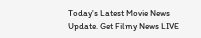Today's Latest Movie News Update. Get Filmy News LIVE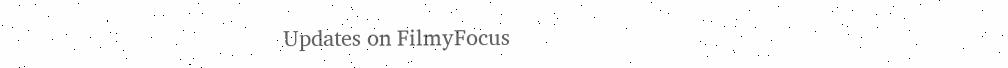Updates on FilmyFocus